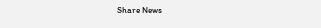Share News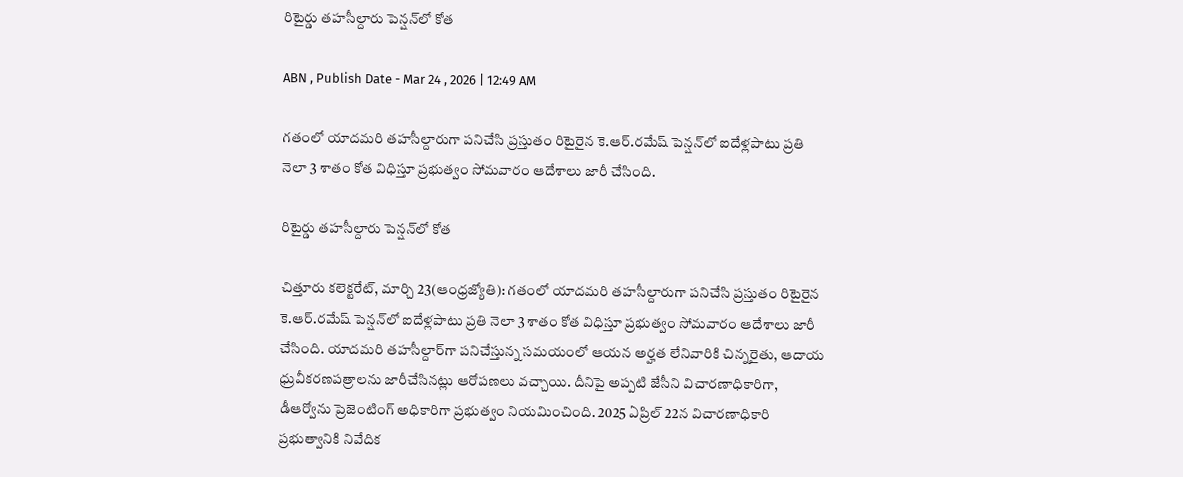రిటైర్డు తహసీల్దారు పెన్షన్‌లో కోత

ABN , Publish Date - Mar 24 , 2026 | 12:49 AM

గతంలో యాదమరి తహసీల్దారుగా పనిచేసి ప్రస్తుతం రిటైరైన కె.ఆర్‌.రమేష్‌ పెన్షన్‌లో ఐదేళ్లపాటు ప్రతి నెలా 3 శాతం కోత విధిస్తూ ప్రభుత్వం సోమవారం ఆదేశాలు జారీ చేసింది.

రిటైర్డు తహసీల్దారు పెన్షన్‌లో కోత

చిత్తూరు కలెక్టరేట్‌, మార్చి 23(ఆంధ్రజ్యోతి): గతంలో యాదమరి తహసీల్దారుగా పనిచేసి ప్రస్తుతం రిటైరైన కె.ఆర్‌.రమేష్‌ పెన్షన్‌లో ఐదేళ్లపాటు ప్రతి నెలా 3 శాతం కోత విధిస్తూ ప్రభుత్వం సోమవారం ఆదేశాలు జారీ చేసింది. యాదమరి తహసీల్దార్‌గా పనిచేస్తున్న సమయంలో ఆయన అర్హత లేనివారికి చిన్నరైతు, ఆదాయ ధ్రువీకరణపత్రాలను జారీచేసినట్లు ఆరోపణలు వచ్చాయి. దీనిపై అప్పటి జేసీని విచారణాధికారిగా, డీఆర్వోను ప్రెజెంటింగ్‌ అధికారిగా ప్రభుత్వం నియమించింది. 2025 ఏప్రిల్‌ 22న విచారణాధికారి ప్రభుత్వానికి నివేదిక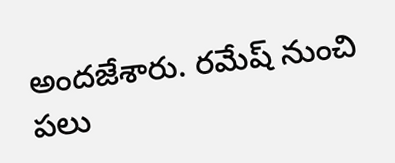అందజేశారు. రమేష్‌ నుంచి పలు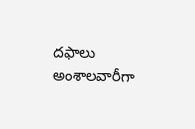దఫాలు అంశాలవారీగా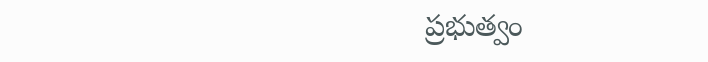ప్రభుత్వం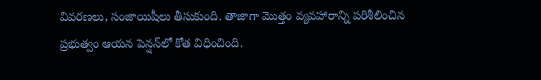వివరణలు, సంజాయిషీలు తీసుకుంది. తాజాగా మొత్తం వ్యవహారాన్ని పరిశీలించిన ప్రభుత్వం ఆయన పెన్షన్‌లో కోత విధించింది.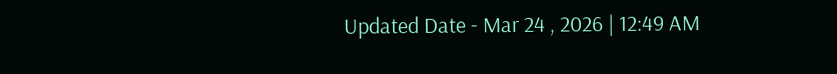Updated Date - Mar 24 , 2026 | 12:49 AM